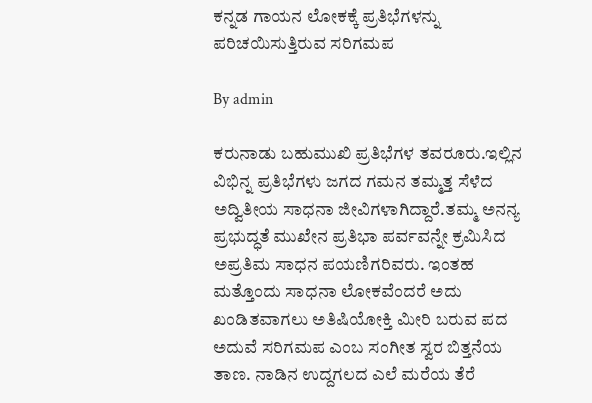ಕನ್ನಡ ಗಾಯನ ಲೋಕಕ್ಕೆ ಪ್ರತಿಭೆಗಳನ್ನು ಪರಿಚಯಿಸುತ್ತಿರುವ ಸರಿಗಮಪ

By admin

ಕರುನಾಡು ಬಹುಮುಖಿ ಪ್ರತಿಭೆಗಳ ತವರೂರು.ಇಲ್ಲಿನ ವಿಭಿನ್ನ ಪ್ರತಿಭೆಗಳು ಜಗದ ಗಮನ ತಮ್ಮತ್ತ ಸೆಳೆದ ಅದ್ವಿತೀಯ ಸಾಧನಾ ಜೀವಿಗಳಾಗಿದ್ದಾರೆ.ತಮ್ಮ ಅನನ್ಯ ಪ್ರಭುದ್ಧತೆ ಮುಖೇನ ಪ್ರತಿಭಾ ಪರ್ವವನ್ನೇ ಕ್ರಮಿಸಿದ ಅಪ್ರತಿಮ ಸಾಧನ ಪಯಣಿಗರಿವರು. ಇಂತಹ ಮತ್ತೊಂದು ಸಾಧನಾ ಲೋಕವೆಂದರೆ ಅದು ಖಂಡಿತವಾಗಲು ಅತಿಷಿಯೋಕ್ತಿ ಮೀರಿ ಬರುವ ಪದ ಅದುವೆ ಸರಿಗಮಪ ಎಂಬ ಸಂಗೀತ ಸ್ವರ ಬಿತ್ತನೆಯ ತಾಣ. ನಾಡಿನ ಉದ್ದಗಲದ ಎಲೆ ಮರೆಯ ತೆರೆ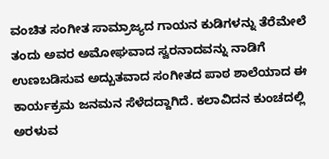ವಂಚಿತ ಸಂಗೀತ ಸಾಮ್ರಾಜ್ಯದ ಗಾಯನ ಕುಡಿಗಳನ್ನು ತೆರೆಮೇಲೆ ತಂದು ಅವರ ಅಮೋಘವಾದ ಸ್ವರನಾದವನ್ನು ನಾಡಿಗೆ ಉಣಬಡಿಸುವ ಅದ್ಬುತವಾದ ಸಂಗೀತದ ಪಾಠ ಶಾಲೆಯಾದ ಈ ಕಾರ್ಯಕ್ರಮ ಜನಮನ ಸೆಳೆದದ್ದಾಗಿದೆ. ಕಲಾವಿದನ ಕುಂಚದಲ್ಲಿ ಅರಳುವ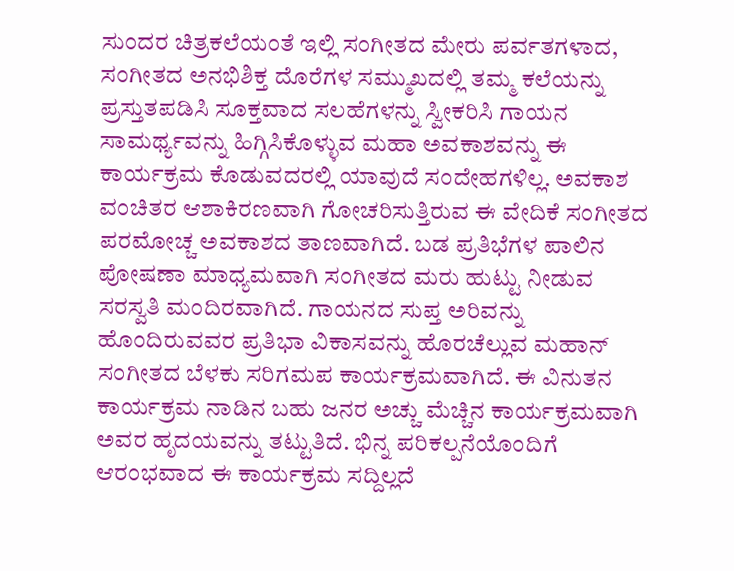ಸುಂದರ ಚಿತ್ರಕಲೆಯಂತೆ ಇಲ್ಲಿ ಸಂಗೀತದ ಮೇರು ಪರ್ವತಗಳಾದ, ಸಂಗೀತದ ಅನಭಿಶಿಕ್ತ ದೊರೆಗಳ ಸಮ್ಮುಖದಲ್ಲಿ ತಮ್ಮ ಕಲೆಯನ್ನು ಪ್ರಸ್ತುತಪಡಿಸಿ ಸೂಕ್ತವಾದ ಸಲಹೆಗಳನ್ನು ಸ್ವೀಕರಿಸಿ ಗಾಯನ ಸಾಮರ್ಥ್ಯವನ್ನು ಹಿಗ್ಗಿಸಿಕೊಳ್ಳುವ ಮಹಾ ಅವಕಾಶವನ್ನು ಈ ಕಾರ್ಯಕ್ರಮ ಕೊಡುವದರಲ್ಲಿ ಯಾವುದೆ ಸಂದೇಹಗಳಿಲ್ಲ. ಅವಕಾಶ ವಂಚಿತರ ಆಶಾಕಿರಣವಾಗಿ ಗೋಚರಿಸುತ್ತಿರುವ ಈ ವೇದಿಕೆ ಸಂಗೀತದ ಪರಮೋಚ್ಚ ಅವಕಾಶದ ತಾಣವಾಗಿದೆ. ಬಡ ಪ್ರತಿಭೆಗಳ ಪಾಲಿನ ಪೋಷಣಾ ಮಾಧ್ಯಮವಾಗಿ ಸಂಗೀತದ ಮರು ಹುಟ್ಟು ನೀಡುವ ಸರಸ್ವತಿ ಮಂದಿರವಾಗಿದೆ. ಗಾಯನದ ಸುಪ್ತ ಅರಿವನ್ನು ಹೊಂದಿರುವವರ ಪ್ರತಿಭಾ ವಿಕಾಸವನ್ನು ಹೊರಚೆಲ್ಲುವ ಮಹಾನ್ ಸಂಗೀತದ ಬೆಳಕು ಸರಿಗಮಪ ಕಾರ್ಯಕ್ರಮವಾಗಿದೆ. ಈ ವಿನುತನ ಕಾರ್ಯಕ್ರಮ ನಾಡಿನ ಬಹು ಜನರ ಅಚ್ಚು ಮೆಚ್ಚಿನ ಕಾರ್ಯಕ್ರಮವಾಗಿ ಅವರ ಹೃದಯವನ್ನು ತಟ್ಟುತಿದೆ. ಭಿನ್ನ ಪರಿಕಲ್ಪನೆಯೊಂದಿಗೆ ಆರಂಭವಾದ ಈ ಕಾರ್ಯಕ್ರಮ ಸದ್ದಿಲ್ಲದೆ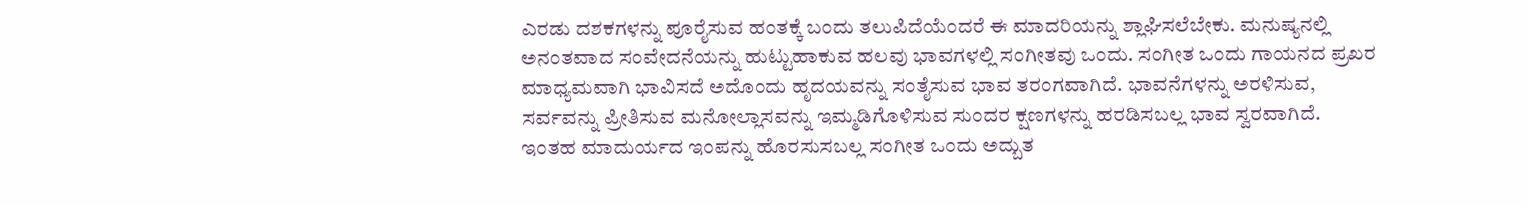ಎರಡು ದಶಕಗಳನ್ನು ಪೂರೈಸುವ ಹಂತಕ್ಕೆ ಬಂದು ತಲುಪಿದೆಯೆಂದರೆ ಈ ಮಾದರಿಯನ್ನು ಶ್ಲಾಘಿಸಲೆಬೇಕು. ಮನುಷ್ಯನಲ್ಲಿ ಅನಂತವಾದ ಸಂವೇದನೆಯನ್ನು ಹುಟ್ಟುಹಾಕುವ ಹಲವು ಭಾವಗಳಲ್ಲಿ ಸಂಗೀತವು ಒಂದು. ಸಂಗೀತ ಒಂದು ಗಾಯನದ ಪ್ರಖರ ಮಾಧ್ಯಮವಾಗಿ ಭಾವಿಸದೆ ಅದೊಂದು ಹೃದಯವನ್ನು ಸಂತೈಸುವ ಭಾವ ತರಂಗವಾಗಿದೆ. ಭಾವನೆಗಳನ್ನು ಅರಳಿಸುವ, ಸರ್ವವನ್ನು ಪ್ರೀತಿಸುವ ಮನೋಲ್ಲಾಸವನ್ನು ಇಮ್ಮಡಿಗೊಳಿಸುವ ಸುಂದರ ಕ್ಷಣಗಳನ್ನು ಹರಡಿಸಬಲ್ಲ ಭಾವ ಸ್ವರವಾಗಿದೆ. ಇಂತಹ ಮಾದುರ್ಯದ ಇಂಪನ್ನು ಹೊರಸುಸಬಲ್ಲ ಸಂಗೀತ ಒಂದು ಅದ್ಬುತ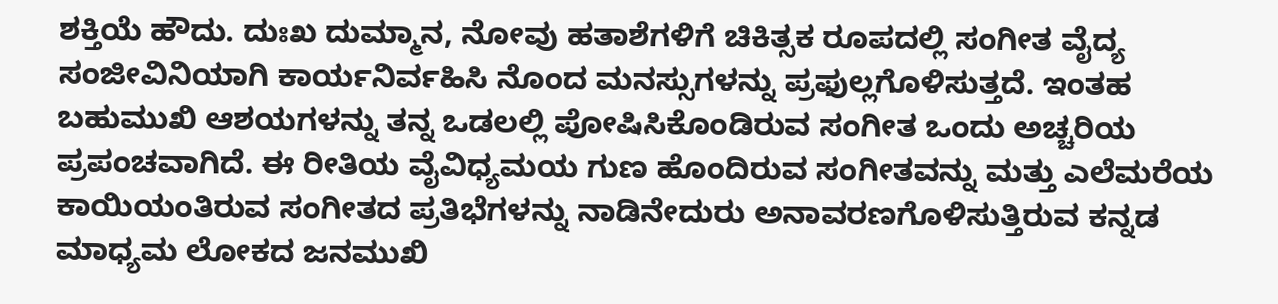ಶಕ್ತಿಯೆ ಹೌದು. ದುಃಖ ದುಮ್ಮಾನ, ನೋವು ಹತಾಶೆಗಳಿಗೆ ಚಿಕಿತ್ಸಕ ರೂಪದಲ್ಲಿ ಸಂಗೀತ ವೈದ್ಯ ಸಂಜೀವಿನಿಯಾಗಿ ಕಾರ್ಯನಿರ್ವಹಿಸಿ ನೊಂದ ಮನಸ್ಸುಗಳನ್ನು ಪ್ರಫುಲ್ಲಗೊಳಿಸುತ್ತದೆ. ಇಂತಹ ಬಹುಮುಖಿ ಆಶಯಗಳನ್ನು ತನ್ನ ಒಡಲಲ್ಲಿ ಪೋಷಿಸಿಕೊಂಡಿರುವ ಸಂಗೀತ ಒಂದು ಅಚ್ಚರಿಯ ಪ್ರಪಂಚವಾಗಿದೆ. ಈ ರೀತಿಯ ವೈವಿಧ್ಯಮಯ ಗುಣ ಹೊಂದಿರುವ ಸಂಗೀತವನ್ನು ಮತ್ತು ಎಲೆಮರೆಯ ಕಾಯಿಯಂತಿರುವ ಸಂಗೀತದ ಪ್ರತಿಭೆಗಳನ್ನು ನಾಡಿನೇದುರು ಅನಾವರಣಗೊಳಿಸುತ್ತಿರುವ ಕನ್ನಡ ಮಾಧ್ಯಮ ಲೋಕದ ಜನಮುಖಿ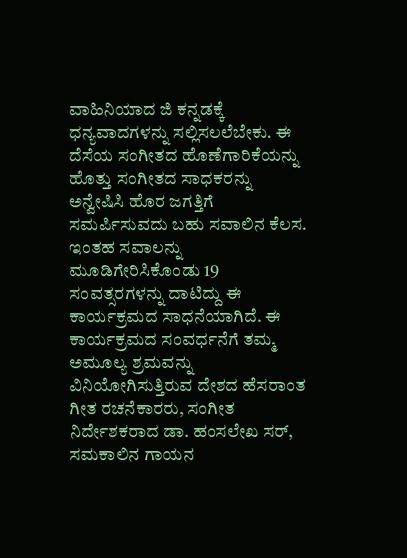ವಾಹಿನಿಯಾದ ಜಿ ಕನ್ನಡಕ್ಕೆ ಧನ್ಯವಾದಗಳನ್ನು ಸಲ್ಲಿಸಲಲೆಬೇಕು. ಈ ದೆಸೆಯ ಸಂಗೀತದ ಹೊಣೆಗಾರಿಕೆಯನ್ನು ಹೊತ್ತು ಸಂಗೀತದ ಸಾಧಕರನ್ನು ಅನ್ವೇಷಿಸಿ ಹೊರ ಜಗತ್ತಿಗೆ ಸಮರ್ಪಿಸುವದು ಬಹು ಸವಾಲಿನ ಕೆಲಸ. ಇಂತಹ ಸವಾಲನ್ನು ಮೂಡಿಗೇರಿಸಿಕೊಂಡು 19 ಸಂವತ್ಸರಗಳನ್ನು ದಾಟಿದ್ದು ಈ ಕಾರ್ಯಕ್ರಮದ ಸಾಧನೆಯಾಗಿದೆ. ಈ ಕಾರ್ಯಕ್ರಮದ ಸಂವರ್ಧನೆಗೆ ತಮ್ಮ ಅಮೂಲ್ಯ ಶ್ರಮವನ್ನು ವಿನಿಯೋಗಿಸುತ್ತಿರುವ ದೇಶದ ಹೆಸರಾಂತ ಗೀತ ರಚನೆಕಾರರು, ಸಂಗೀತ ನಿರ್ದೇಶಕರಾದ ಡಾ. ಹಂಸಲೇಖ ಸರ್, ಸಮಕಾಲಿನ ಗಾಯನ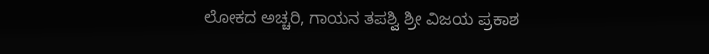ಲೋಕದ ಅಚ್ಚರಿ, ಗಾಯನ ತಪಶ್ವಿ ಶ್ರೀ ವಿಜಯ ಪ್ರಕಾಶ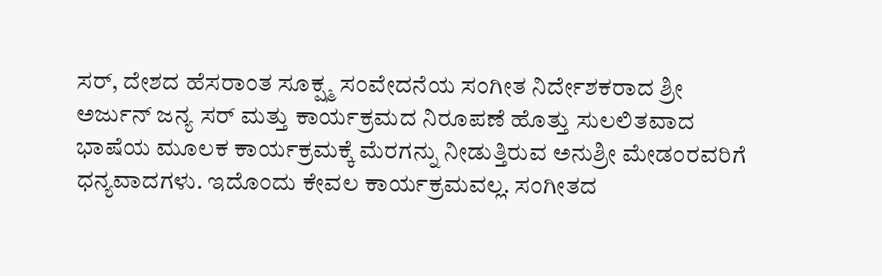ಸರ್, ದೇಶದ ಹೆಸರಾಂತ ಸೂಕ್ಷ್ಮ ಸಂವೇದನೆಯ ಸಂಗೀತ ನಿರ್ದೇಶಕರಾದ ಶ್ರೀ ಅರ್ಜುನ್ ಜನ್ಯ ಸರ್ ಮತ್ತು ಕಾರ್ಯಕ್ರಮದ ನಿರೂಪಣೆ ಹೊತ್ತು ಸುಲಲಿತವಾದ ಭಾಷೆಯ ಮೂಲಕ ಕಾರ್ಯಕ್ರಮಕ್ಕೆ ಮೆರಗನ್ನು ನೀಡುತ್ತಿರುವ ಅನುಶ್ರೀ ಮೇಡಂರವರಿಗೆ ಧನ್ಯವಾದಗಳು. ಇದೊಂದು ಕೇವಲ ಕಾರ್ಯಕ್ರಮವಲ್ಲ. ಸಂಗೀತದ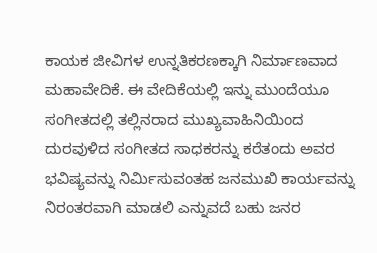ಕಾಯಕ ಜೀವಿಗಳ ಉನ್ನತಿಕರಣಕ್ಕಾಗಿ ನಿರ್ಮಾಣವಾದ ಮಹಾವೇದಿಕೆ. ಈ ವೇದಿಕೆಯಲ್ಲಿ ಇನ್ನು ಮುಂದೆಯೂ ಸಂಗೀತದಲ್ಲಿ ತಲ್ಲಿನರಾದ ಮುಖ್ಯವಾಹಿನಿಯಿಂದ ದುರವುಳಿದ ಸಂಗೀತದ ಸಾಧಕರನ್ನು ಕರೆತಂದು ಅವರ ಭವಿಷ್ಯವನ್ನು ನಿರ್ಮಿಸುವಂತಹ ಜನಮುಖಿ ಕಾರ್ಯವನ್ನು ನಿರಂತರವಾಗಿ ಮಾಡಲಿ ಎನ್ನುವದೆ ಬಹು ಜನರ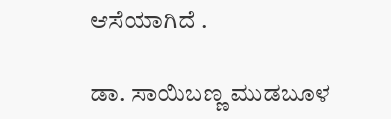ಆಸೆಯಾಗಿದೆ .

ಡಾ. ಸಾಯಿಬಣ್ಣ ಮುಡಬೂಳ